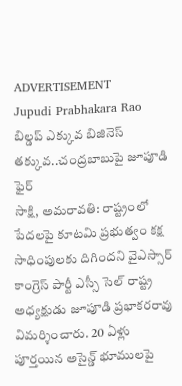ADVERTISEMENT
Jupudi Prabhakara Rao
బిల్డప్ ఎక్కువ బిజినెస్ తక్కువ..చంద్రబాబుపై జూపూడి ఫైర్
సాక్షి, అమరావతి: రాష్ట్రంలో పేదలపై కూటమి ప్రభుత్వం కక్ష సాధింపులకు దిగిందని వైఎస్సార్ కాంగ్రెస్ పార్టీ ఎస్సీ సెల్ రాష్ట్ర అధ్యక్షుడు జూపూడి ప్రభాకరరావు విమర్శించారు. 20 ఏళ్లు పూర్తయిన అసైన్డ్ భూములపై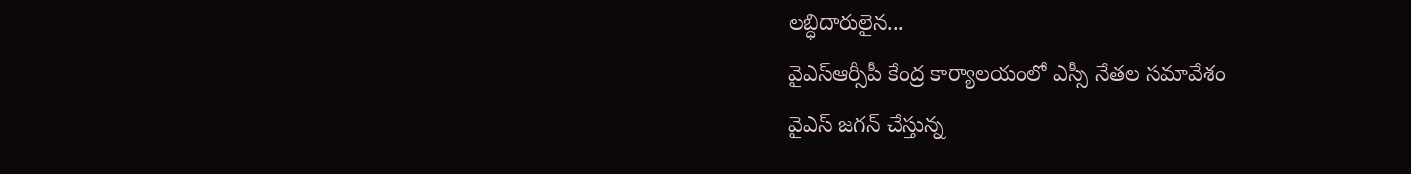లబ్ధిదారులైన...
వైఎస్ఆర్సీపీ కేంద్ర కార్యాలయంలో ఎస్సీ నేతల సమావేశం
వైఎస్ జగన్ చేస్తున్న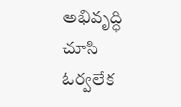అభివృద్ధి చూసి ఓర్వలేక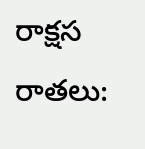రాక్షస రాతలు: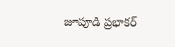జూపూడి ప్రభాకర్